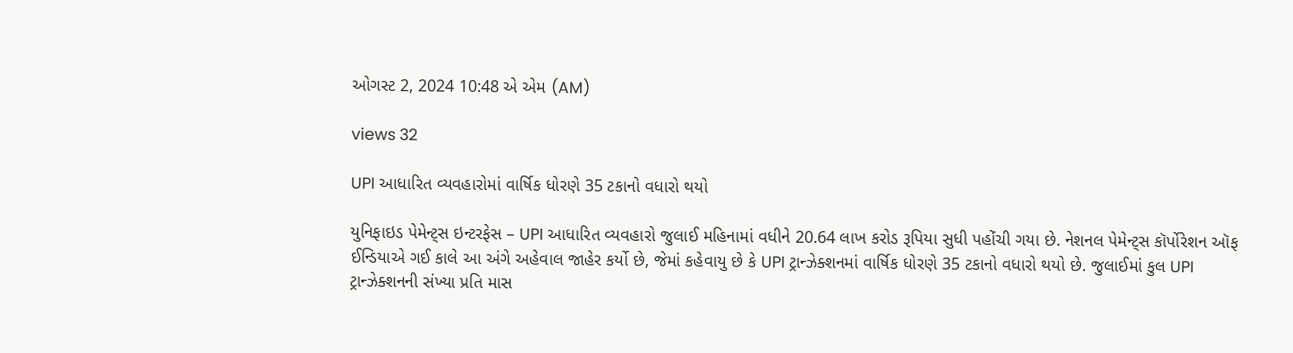ઓગસ્ટ 2, 2024 10:48 એ એમ (AM)

views 32

UPI આધારિત વ્યવહારોમાં વાર્ષિક ધોરણે 35 ટકાનો વધારો થયો

યુનિફાઇડ પેમેન્ટ્સ ઇન્ટરફેસ – UPI આધારિત વ્યવહારો જુલાઈ મહિનામાં વધીને 20.64 લાખ કરોડ રૂપિયા સુધી પહોંચી ગયા છે. નેશનલ પેમેન્ટ્સ કૉર્પોરેશન ઑફ ઈન્ડિયાએ ગઈ કાલે આ અંગે અહેવાલ જાહેર કર્યો છે, જેમાં કહેવાયુ છે કે UPI ટ્રાન્ઝેક્શનમાં વાર્ષિક ધોરણે 35 ટકાનો વધારો થયો છે. જુલાઈમાં કુલ UPI ટ્રાન્ઝેક્શનની સંખ્યા પ્રતિ માસ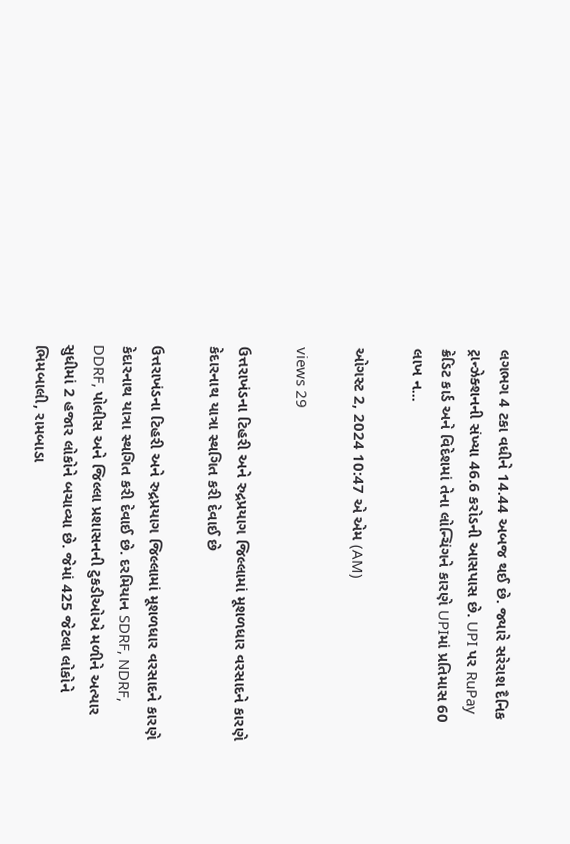લગભગ 4 ટકા વધીને 14.44 અબજ થઈ છે. જ્યારે સરેરાશ દૈનિક ટ્રાન્ઝેક્શનની સંખ્યા 46.6 કરોડની આસપાસ છે. UPI પર RuPay ક્રેડિટ કાર્ડ અને વિદેશમાં તેના લોન્ચિંગને કારણે UPIમાં પ્રતિમાસ 60 લાખ ન...

ઓગસ્ટ 2, 2024 10:47 એ એમ (AM)

views 29

ઉત્તરાખંડના ટિહરી અને રુદ્રપ્રયાગ જિલ્લામાં મૂશળધાર વરસાદને કારણે કેદારનાથ યાત્રા સ્થગિત કરી દેવાઈ છે

ઉત્તરાખંડના ટિહરી અને રુદ્રપ્રયાગ જિલ્લામાં મૂશળધાર વરસાદને કારણે કેદારનાથ યાત્રા સ્થગિત કરી દેવાઈ છે. દરમિયાન SDRF, NDRF, DDRF, પોલીસ અને જિલ્લા પ્રશાસનની ટુકડીઓએ મળીને અત્યાર સુધીમાં 2 હજાર લોકોને બચાવ્યા છે. જેમાં 425 જેટલા લોકોને ભિમબાલી, રામબાડા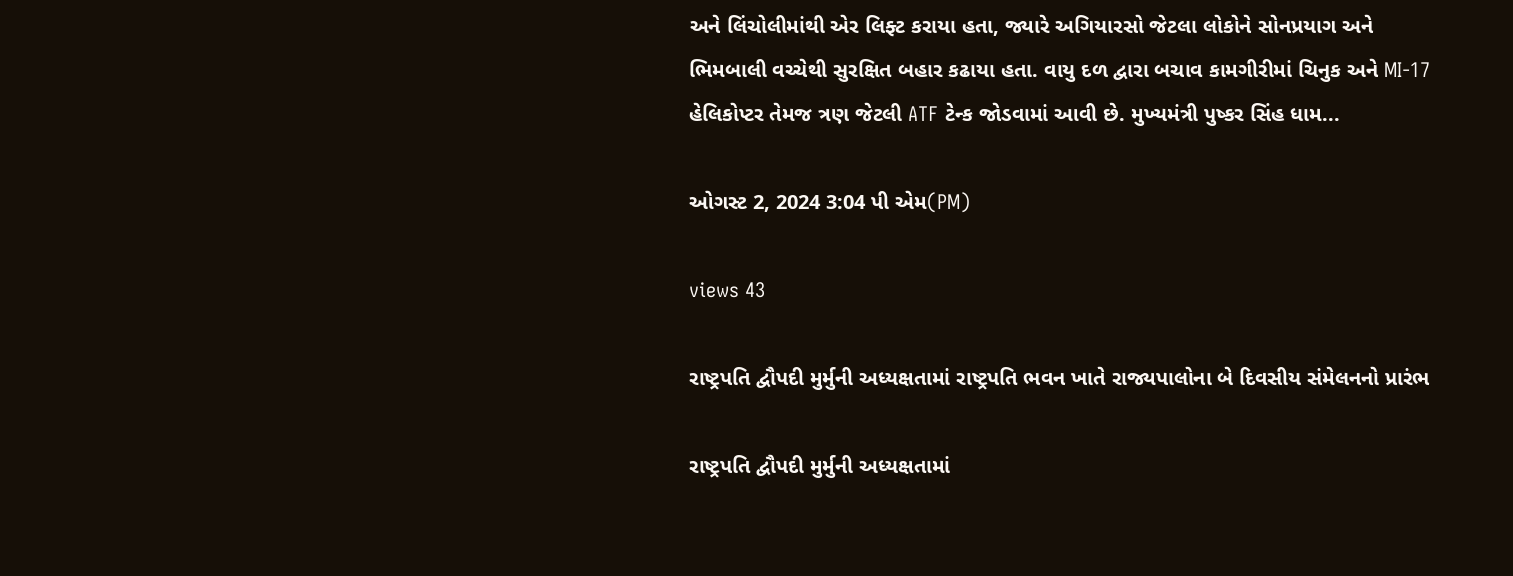અને લિંચોલીમાંથી એર લિફ્ટ કરાયા હતા, જ્યારે અગિયારસો જેટલા લોકોને સોનપ્રયાગ અને ભિમબાલી વચ્ચેથી સુરક્ષિત બહાર કઢાયા હતા. વાયુ દળ દ્વારા બચાવ કામગીરીમાં ચિનુક અને MI-17 હેલિકોપ્ટર તેમજ ત્રણ જેટલી ATF ટેન્ક જોડવામાં આવી છે. મુખ્યમંત્રી પુષ્કર સિંહ ધામ...

ઓગસ્ટ 2, 2024 3:04 પી એમ(PM)

views 43

રાષ્ટ્રપતિ દ્વૌપદી મુર્મુની અધ્યક્ષતામાં રાષ્ટ્રપતિ ભવન ખાતે રાજ્યપાલોના બે દિવસીય સંમેલનનો પ્રારંભ

રાષ્ટ્રપતિ દ્વૌપદી મુર્મુની અધ્યક્ષતામાં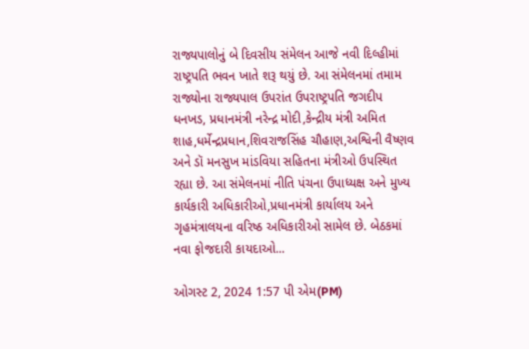રાજ્યપાલોનું બે દિવસીય સંમેલન આજે નવી દિલ્હીમાં રાષ્ટ્રપતિ ભવન ખાતે શરૂ થયું છે. આ સંમેલનમાં તમામ રાજ્યોના રાજ્યપાલ ઉપરાંત ઉપરાષ્ટ્રપતિ જગદીપ ધનખડ, પ્રધાનમંત્રી નરેન્દ્ર મોદી,કેન્દ્રીય મંત્રી અમિત શાહ,ધર્મેન્દ્રપ્રધાન,શિવરાજસિંહ ચૌહાણ,અશ્વિની વૈષ્ણવ અને ડૉ મનસુખ માંડવિયા સહિતના મંત્રીઓ ઉપસ્થિત રહ્યા છે. આ સંમેલનમાં નીતિ પંચના ઉપાધ્યક્ષ અને મુખ્ય કાર્યકારી અધિકારીઓ,પ્રધાનમંત્રી કાર્યાલય અને ગૃહમંત્રાલયના વરિષ્ઠ અધિકારીઓ સામેલ છે. બેઠકમાં નવા ફોજદારી કાયદાઓ...

ઓગસ્ટ 2, 2024 1:57 પી એમ(PM)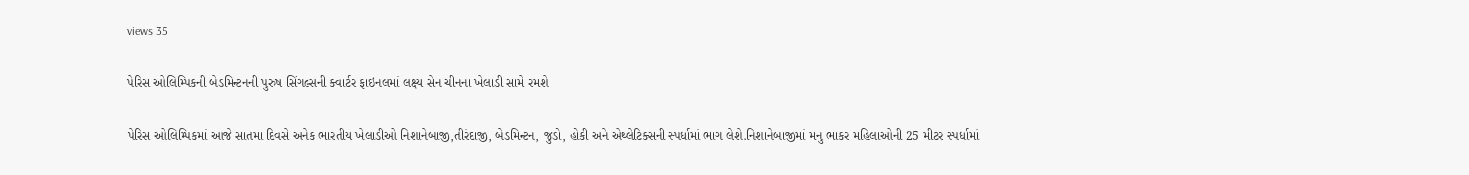views 35

પેરિસ ઓલિમ્પિકની બેડમિન્ટનની પુરુષ સિંગલ્સની ક્વાર્ટર ફાઇનલમાં લક્ષ્ય સેન ચીનના ખેલાડી સામે રમશે

પેરિસ ઓલિમ્પિકમાં આજે સાતમા દિવસે અનેક ભારતીય ખેલાડીઓ નિશાનેબાજી,તીરંદાજી, બેડમિન્ટન, જુડો, હોકી અને એથ્લેટિક્સની સ્પર્ધામાં ભાગ લેશે.નિશાનેબાજીમાં મનુ ભાકર મહિલાઓની 25 મીટર સ્પર્ધામાં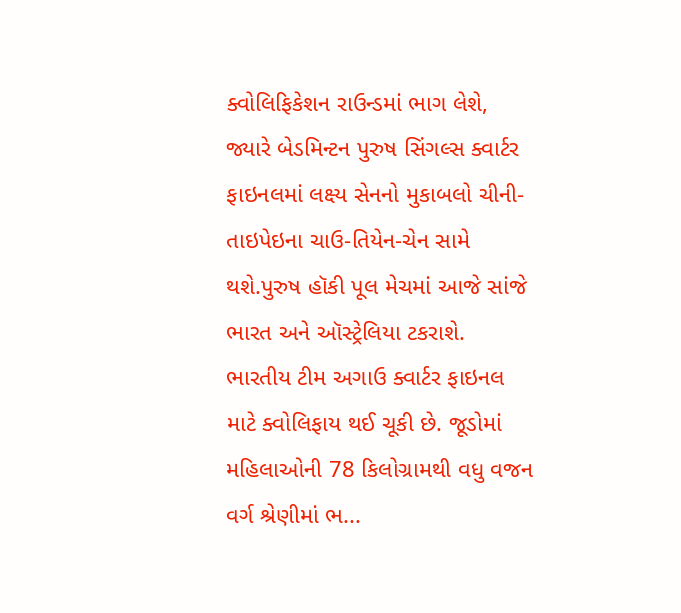ક્વોલિફિકેશન રાઉન્ડમાં ભાગ લેશે, જ્યારે બેડમિન્ટન પુરુષ સિંગલ્સ ક્વાર્ટર ફાઇનલમાં લક્ષ્ય સેનનો મુકાબલો ચીની-તાઇપેઇના ચાઉ-તિયેન-ચેન સામે થશે.પુરુષ હૉકી પૂલ મેચમાં આજે સાંજે ભારત અને ઑસ્ટ્રેલિયા ટકરાશે. ભારતીય ટીમ અગાઉ ક્વાર્ટર ફાઇનલ માટે ક્વોલિફાય થઈ ચૂકી છે. જૂડોમાં મહિલાઓની 78 કિલોગ્રામથી વધુ વજન વર્ગ શ્રેણીમાં ભ...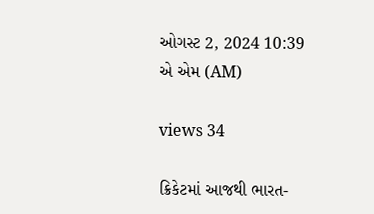ઓગસ્ટ 2, 2024 10:39 એ એમ (AM)

views 34

ક્રિકેટમાં આજથી ભારત-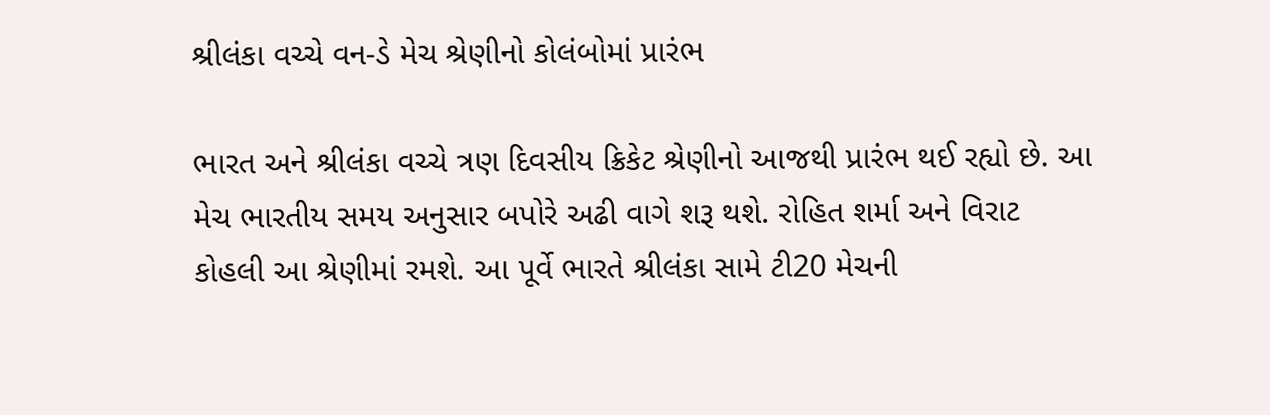શ્રીલંકા વચ્ચે વન-ડે મેચ શ્રેણીનો કોલંબોમાં પ્રારંભ

ભારત અને શ્રીલંકા વચ્ચે ત્રણ દિવસીય ક્રિકેટ શ્રેણીનો આજથી પ્રારંભ થઈ રહ્યો છે. આ મેચ ભારતીય સમય અનુસાર બપોરે અઢી વાગે શરૂ થશે. રોહિત શર્મા અને વિરાટ કોહલી આ શ્રેણીમાં રમશે. આ પૂર્વે ભારતે શ્રીલંકા સામે ટી20 મેચની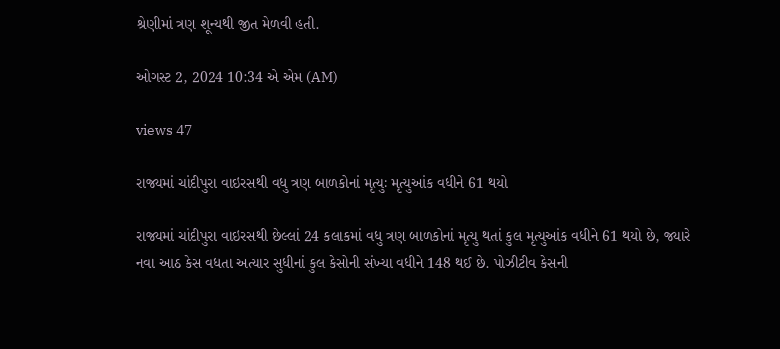શ્રેણીમાં ત્રણ શૂન્યથી જીત મેળવી હતી.

ઓગસ્ટ 2, 2024 10:34 એ એમ (AM)

views 47

રાજ્યમાં ચાંદીપુરા વાઇરસથી વધુ ત્રણ બાળકોનાં મૃત્યુઃ મૃત્યુઆંક વધીને 61 થયો

રાજ્યમાં ચાંદીપુરા વાઇરસથી છેલ્લાં 24 કલાકમાં વધુ ત્રણ બાળકોનાં મૃત્યુ થતાં કુલ મૃત્યુઆંક વધીને 61 થયો છે, જ્યારે નવા આઠ કેસ વધતા અત્યાર સુધીનાં કુલ કેસોની સંખ્યા વધીને 148 થઈ છે. પોઝીટીવ કેસની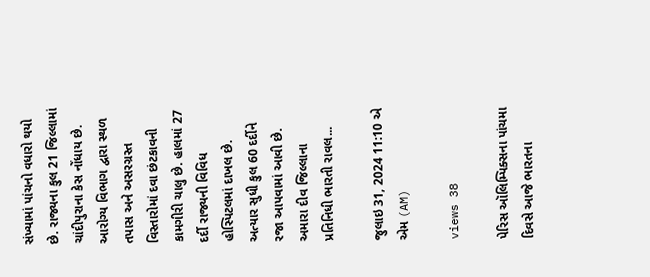સંખ્યામાં પાંચનો વધારો થયો છે. રાજ્યના કુલ 21 જિલ્લામાં ચાંદીપુરાના કેસ નોંધાય છે. આરોગ્ય વિભાગ દ્વારા સ્થળ તપાસ અને અસરગ્રસ્ત વિસ્તારોમાં દવા છંટકાવની કામગીરી ચાલુ છે. હાલમાં 27 દર્દી રાજ્યની વિવિધ હોસ્પિટલમાં દાખલ છે. અત્યાર સુધી કુલ 60 દર્દીને રજા આપવામાં આવી છે. અમારા દીવ જિલ્લાના પ્રતિનિધી ભારતી રાવલ...

જુલાઇ 31, 2024 11:10 એ એમ (AM)

views 38

પેરિસ ઑલિમ્પિક્સના પાંચમા દિવસે આજે ભારતના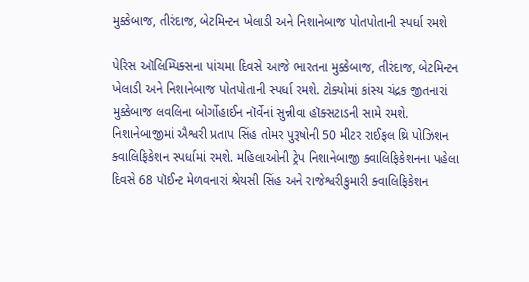મુક્કેબાજ, તીરંદાજ, બેટમિન્ટન ખેલાડી અને નિશાનેબાજ પોતપોતાની સ્પર્ધા રમશે

પેરિસ ઑલિમ્પિક્સના પાંચમા દિવસે આજે ભારતના મુક્કેબાજ, તીરંદાજ, બેટમિન્ટન ખેલાડી અને નિશાનેબાજ પોતપોતાની સ્પર્ધા રમશે. ટોક્યોમાં કાંસ્ય ચંદ્રક જીતનારાં મુક્કેબાજ લવલિના બોર્ગોહાઈન નૉર્વેનાં સુન્નીવા હૉક્સટાડની સામે રમશે. નિશાનેબાજીમાં ઐશ્વરી પ્રતાપ સિંહ તોમર પુરૂષોની 50 મીટર રાઈફલ થ્રિ પોઝિશન ક્વાલિફિકેશન સ્પર્ધામાં રમશે. મહિલાઓની ટ્રેપ નિશાનેબાજી ક્વાલિફિકેશનના પહેલા દિવસે 68 પૉઈન્ટ મેળવનારાં શ્રેયસી સિંહ અને રાજેશ્વરીકુમારી ક્વાલિફિકેશન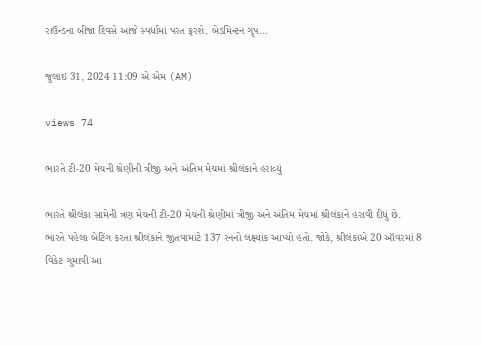રાઉન્ડના બીજા દિવસે આજે સ્પર્ધામાં પરત ફરશે. બેડમિન્ટન ગૃપ...

જુલાઇ 31, 2024 11:09 એ એમ (AM)

views 74

ભારતે ટી-20 મેચની શ્રેણીની ત્રીજી અને અંતિમ મેચમાં શ્રીલંકાને હરાવ્યું

ભારતે શ્રીલંકા સામેની ત્રણ મેચની ટી-20 મેચની શ્રેણીમાં ત્રીજી અને અંતિમ મેચમાં શ્રીલંકાને હરાવી દીધું છે. ભારતે પહેલા બેટિંગ કરતા શ્રીલંકાને જીતવામાટે 137 રનનો લક્ષ્યાંક આપ્યો હતો. જોકે, શ્રીલંકાએ 20 ઑવરમાં 8 વિકેટ ગુમાવી આ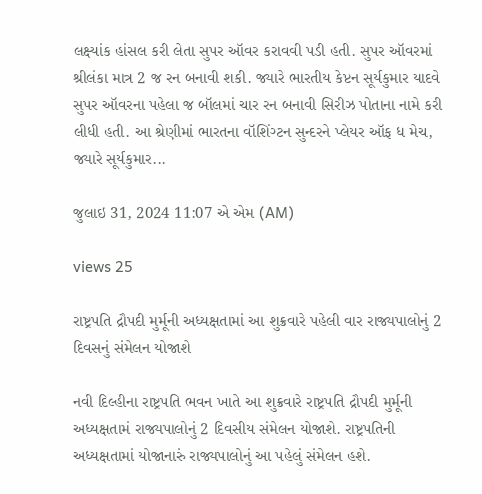લક્ષ્યાંક હાંસલ કરી લેતા સુપર ઑવર કરાવવી પડી હતી. સુપર ઑવરમાં શ્રીલંકા માત્ર 2 જ રન બનાવી શકી. જ્યારે ભારતીય કેપ્ટન સૂર્યકુમાર યાદવે સુપર ઑવરના પહેલા જ બૉલમાં ચાર રન બનાવી સિરીઝ પોતાના નામે કરી લીધી હતી. આ શ્રેણીમાં ભારતના વૉશિંગ્ટન સુન્દરને પ્લેયર ઑફ ધ મેચ, જ્યારે સૂર્યકુમાર...

જુલાઇ 31, 2024 11:07 એ એમ (AM)

views 25

રાષ્ટ્રપતિ દ્રૌપદી મુર્મૂની અધ્યક્ષતામાં આ શુક્રવારે પહેલી વાર રાજ્યપાલોનું 2 દિવસનું સંમેલન યોજાશે

નવી દિલ્હીના રાષ્ટ્રપતિ ભવન ખાતે આ શુક્રવારે રાષ્ટ્રપતિ દ્રૌપદી મુર્મૂની અધ્યક્ષતામં રાજ્યપાલોનું 2 દિવસીય સંમેલન યોજાશે. રાષ્ટ્રપતિની અધ્યક્ષતામાં યોજાનારું રાજ્યપાલોનું આ પહેલું સંમેલન હશે.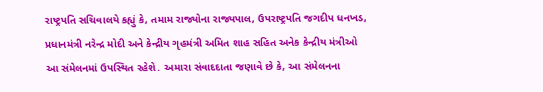રાષ્ટ્રપતિ સચિવાલયે કહ્યું કે, તમામ રાજ્યોના રાજ્યપાલ, ઉપરાષ્ટ્રપતિ જગદીપ ધનખડ, પ્રધાનમંત્રી નરેન્દ્ર મોદી અને કેન્દ્રીય ગૃહમંત્રી અમિત શાહ સહિત અનેક કેન્દ્રીય મંત્રીઓ આ સંમેલનમાં ઉપસ્થિત રહેશે. અમારા સંવાદદાતા જણાવે છે કે, આ સંમેલનના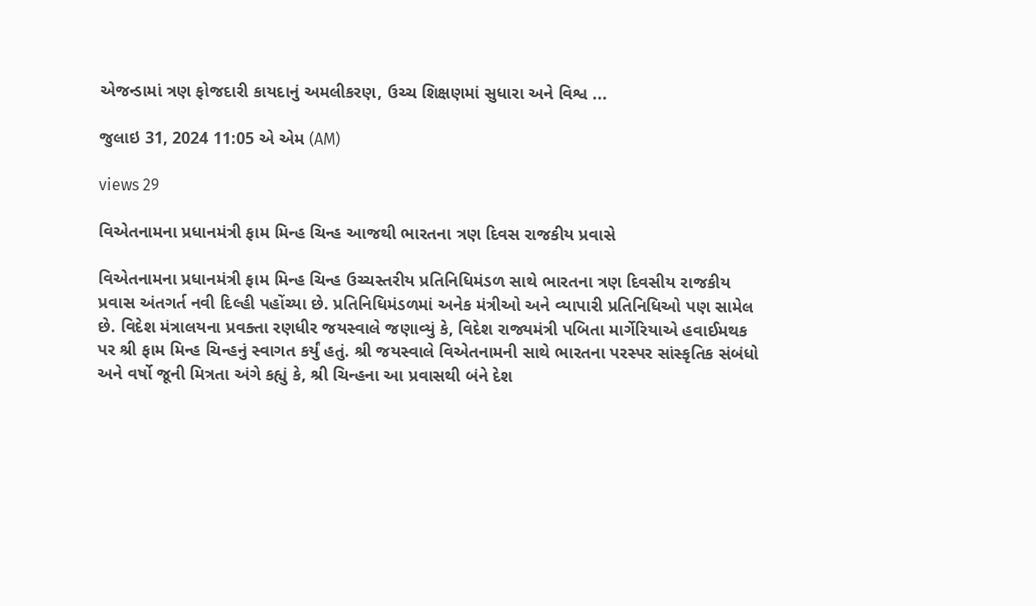એજન્ડામાં ત્રણ ફોજદારી કાયદાનું અમલીકરણ, ઉચ્ચ શિક્ષણમાં સુધારા અને વિશ્વ ...

જુલાઇ 31, 2024 11:05 એ એમ (AM)

views 29

વિએતનામના પ્રધાનમંત્રી ફામ મિન્હ ચિન્હ આજથી ભારતના ત્રણ દિવસ રાજકીય પ્રવાસે

વિએતનામના પ્રધાનમંત્રી ફામ મિન્હ ચિન્હ ઉચ્ચસ્તરીય પ્રતિનિધિમંડળ સાથે ભારતના ત્રણ દિવસીય રાજકીય પ્રવાસ અંતગર્ત નવી દિલ્હી પહોંચ્યા છે. પ્રતિનિધિમંડળમાં અનેક મંત્રીઓ અને વ્યાપારી પ્રતિનિધિઓ પણ સામેલ છે. વિદેશ મંત્રાલયના પ્રવક્તા રણધીર જયસ્વાલે જણાવ્યું કે, વિદેશ રાજ્યમંત્રી પબિતા માર્ગેરિયાએ હવાઈમથક પર શ્રી ફામ મિન્હ ચિન્હનું સ્વાગત કર્યું હતું. શ્રી જયસ્વાલે વિએતનામની સાથે ભારતના પરસ્પર સાંસ્કૃતિક સંબંધો અને વર્ષો જૂની મિત્રતા અંગે કહ્યું કે, શ્રી ચિન્હના આ પ્રવાસથી બંને દેશ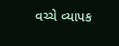વચ્ચે વ્યાપક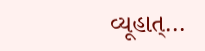વ્યૂહાત્...